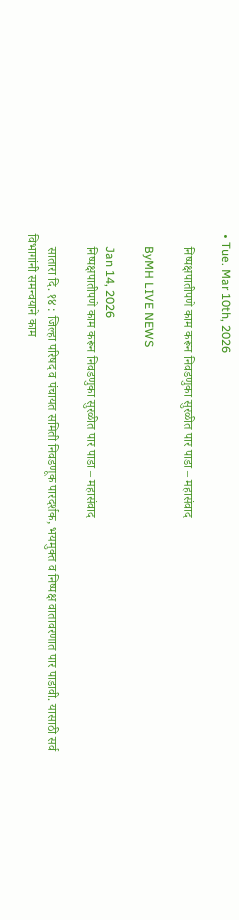• Tue. Mar 10th, 2026

    निष्पक्षपातीपणे काम करून निवडणुका सुरळीत पार पाडा – महासंवाद

    ByMH LIVE NEWS

    Jan 14, 2026
    निष्पक्षपातीपणे काम करून निवडणुका सुरळीत पार पाडा – महासंवाद

    सातारा दि. १४ : जिल्हा परिषद व पंचायत समिती निवडणूक पारदर्शक, भयमुक्त व निष्पक्ष वातावरणात पार पाडावी. यासाठी सर्व विभागांनी समन्वयाने काम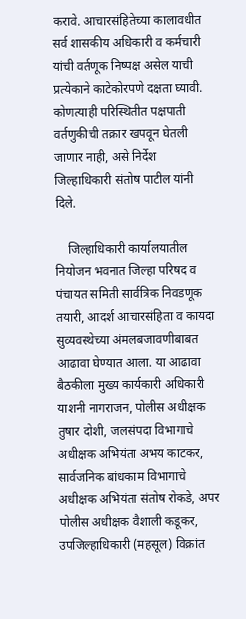करावे. आचारसंहितेच्या कालावधीत सर्व शासकीय अधिकारी व कर्मचारी यांची वर्तणूक निष्पक्ष असेल याची प्रत्येकाने काटेकोरपणे दक्षता घ्यावी. कोणत्याही परिस्थितीत पक्षपाती वर्तणुकीची तक्रार खपवून घेतली जाणार नाही, असे निर्देश जिल्हाधिकारी संतोष पाटील यांनी दिले.

    जिल्हाधिकारी कार्यालयातील नियोजन भवनात जिल्हा परिषद व पंचायत समिती सार्वत्रिक निवडणूक तयारी, आदर्श आचारसंहिता व कायदा सुव्यवस्थेच्या अंमलबजावणीबाबत आढावा घेण्यात आला. या आढावा बैठकीला मुख्य कार्यकारी अधिकारी याशनी नागराजन, पोलीस अधीक्षक तुषार दोशी, जलसंपदा विभागाचे अधीक्षक अभियंता अभय काटकर, सार्वजनिक बांधकाम विभागाचे अधीक्षक अभियंता संतोष रोकडे, अपर पोलीस अधीक्षक वैशाली कडूकर, उपजिल्हाधिकारी (महसूल) विक्रांत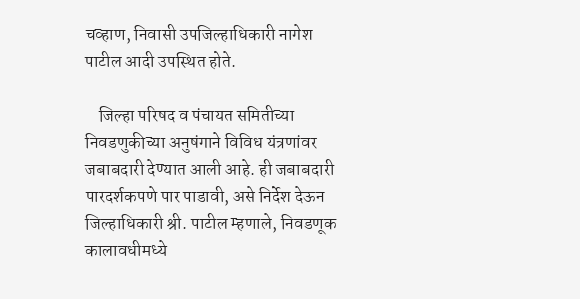चव्हाण, निवासी उपजिल्हाधिकारी नागेश पाटील आदी उपस्थित होते.

    जिल्हा परिषद व पंचायत समितीच्या निवडणुकीच्या अनुषंगाने विविध यंत्रणांवर जबाबदारी देण्यात आली आहे. ही जबाबदारी पारदर्शकपणे पार पाडावी, असे निर्देश देऊन जिल्हाधिकारी श्री. पाटील म्हणाले, निवडणूक कालावधीमध्ये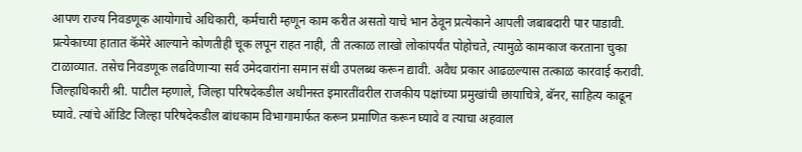आपण राज्य निवडणूक आयोगाचे अधिकारी, कर्मचारी म्हणून काम करीत असतो याचे भान ठेवून प्रत्येकाने आपली जबाबदारी पार पाडावी. प्रत्येकाच्या हातात कॅमेरे आल्याने कोणतीही चूक लपून राहत नाही, ती तत्काळ लाखो लोकांपर्यंत पोहोचते, त्यामुळे कामकाज करताना चुका टाळाव्यात. तसेच निवडणूक लढविणाऱ्या सर्व उमेदवारांना समान संधी उपलब्ध करून द्यावी. अवैध प्रकार आढळल्यास तत्काळ कारवाई करावी. जिल्हाधिकारी श्री. पाटील म्हणाले, जिल्हा परिषदेकडील अधीनस्त इमारतींवरील राजकीय पक्षांच्या प्रमुखांची छायाचित्रे, बॅनर, साहित्य काढून घ्यावे. त्यांचे ऑडिट जिल्हा परिषदेकडील बांधकाम विभागामार्फत करून प्रमाणित करून घ्यावे व त्याचा अहवाल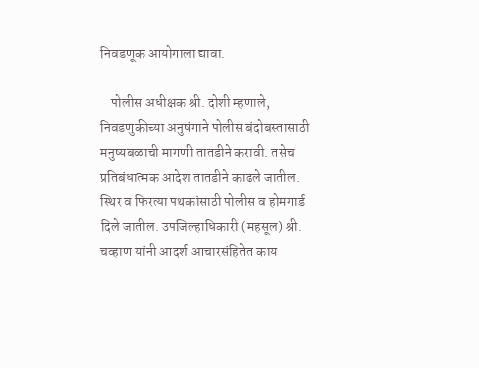निवडणूक आयोगाला द्यावा.

    पोलीस अधीक्षक श्री. दोशी म्हणाले, निवडणुकीच्या अनुषंगाने पोलीस बंदोबस्तासाठी मनुष्यबळाची मागणी तातडीने करावी. तसेच प्रतिबंधात्मक आदेश तातडीने काढले जातील. स्थिर व फिरत्या पथकांसाठी पोलीस व होमगार्ड दिले जातील. उपजिल्हाधिकारी (महसूल) श्री. चव्हाण यांनी आदर्श आचारसंहितेत काय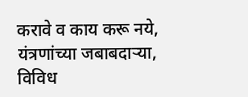करावे व काय करू नये, यंत्रणांच्या जबाबदाऱ्या, विविध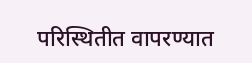परिस्थितीत वापरण्यात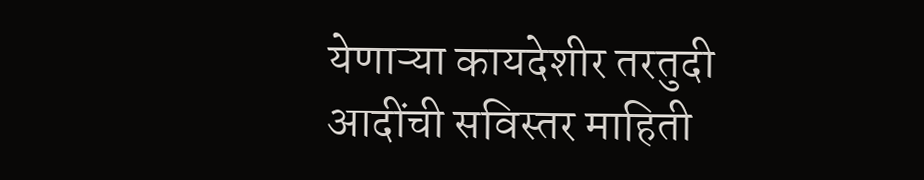येणाऱ्या कायदेशीर तरतुदी आदींची सविस्तर माहिती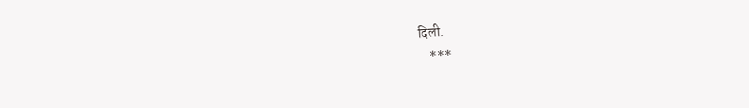दिली.
    ***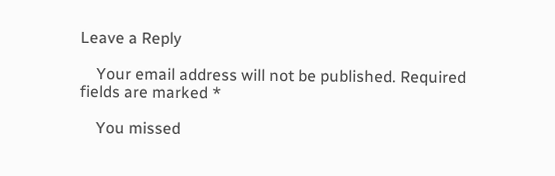Leave a Reply

    Your email address will not be published. Required fields are marked *

    You missed